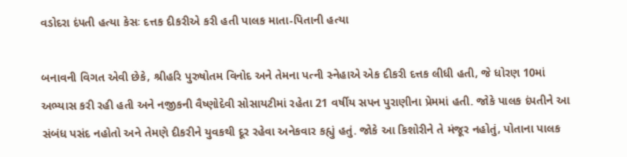વડોદરા દંપતી હત્યા કેસઃ દત્તક દીકરીએ કરી હતી પાલક માતા-પિતાની હત્યા

બનાવની વિગત એવી છેકે, શ્રીહરિ પુરુષોતમ વિનોદ અને તેમના પત્ની સ્નેહાએ એક દીકરી દત્તક લીધી હતી, જે ધોરણ 10માં અભ્યાસ કરી રહી હતી અને નજીકની વૈષ્ણોદેવી સોસાયટીમાં રહેતા 21 વર્ષીય સપન પુરાણીના પ્રેમમાં હતી. જોકે પાલક દંપતીને આ સંબંધ પસંદ નહોતો અને તેમણે દીકરીને યુવકથી દૂર રહેવા અનેકવાર કહ્યું હતું. જોકે આ કિશોરીને તે મંજૂર નહોતું, પોતાના પાલક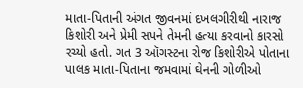માતા-પિતાની અંગત જીવનમાં દખલગીરીથી નારાજ કિશોરી અને પ્રેમી સપને તેમની હત્યા કરવાનો કારસો રચ્યો હતો. ગત 3 ઑગસ્ટના રોજ કિશોરીએ પોતાના પાલક માતા-પિતાના જમવામાં ઘેનની ગોળીઓ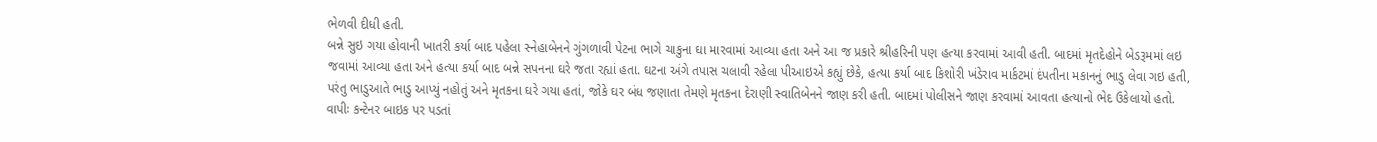ભેળવી દીધી હતી.
બન્ને સુઇ ગયા હોવાની ખાતરી કર્યા બાદ પહેલા સ્નેહાબેનને ગુંગળાવી પેટના ભાગે ચાકુના ઘા મારવામાં આવ્યા હતા અને આ જ પ્રકારે શ્રીહરિની પણ હત્યા કરવામાં આવી હતી. બાદમાં મૃતદેહોને બેડરૂમમાં લઇ જવામાં આવ્યા હતા અને હત્યા કર્યા બાદ બન્ને સપનના ઘરે જતા રહ્યાં હતા. ઘટના અંગે તપાસ ચલાવી રહેલા પીઆઇએ કહ્યું છેકે, હત્યા કર્યા બાદ કિશોરી ખંડેરાવ માર્કટમાં દંપતીના મકાનનું ભાડુ લેવા ગઇ હતી, પરંતુ ભાડુઆતે ભાડુ આપ્યું નહોતું અને મૃતકના ઘરે ગયા હતાં, જોકે ઘર બંધ જણાતા તેમણે મૃતકના દેરાણી સ્વાતિબેનને જાણ કરી હતી. બાદમાં પોલીસને જાણ કરવામાં આવતા હત્યાનો ભેદ ઉકેલાયો હતો.
વાપીઃ કન્ટેનર બાઇક પર પડતાં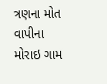ત્રણના મોત
વાપીના મોરાઇ ગામ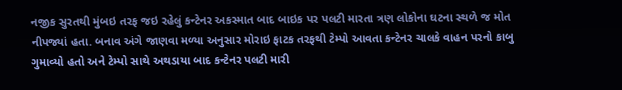નજીક સુરતથી મુંબઇ તરફ જઇ રહેલું કન્ટેનર અકસ્માત બાદ બાઇક પર પલટી મારતા ત્રણ લોકોના ઘટના સ્થળે જ મોત નીપજ્યાં હતા. બનાવ અંગે જાણવા મળ્યા અનુસાર મોરાઇ ફાટક તરફથી ટેમ્પો આવતા કન્ટેનર ચાલકે વાહન પરનો કાબુ ગુમાવ્યો હતો અને ટેમ્પો સાથે અથડાયા બાદ કન્ટેનર પલટી મારી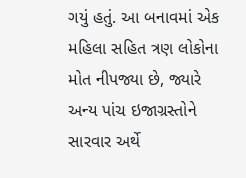ગયું હતું. આ બનાવમાં એક મહિલા સહિત ત્રણ લોકોના મોત નીપજ્યા છે, જ્યારે અન્ય પાંચ ઇજાગ્રસ્તોને સારવાર અર્થે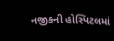નજીકની હોસ્પિટલમાં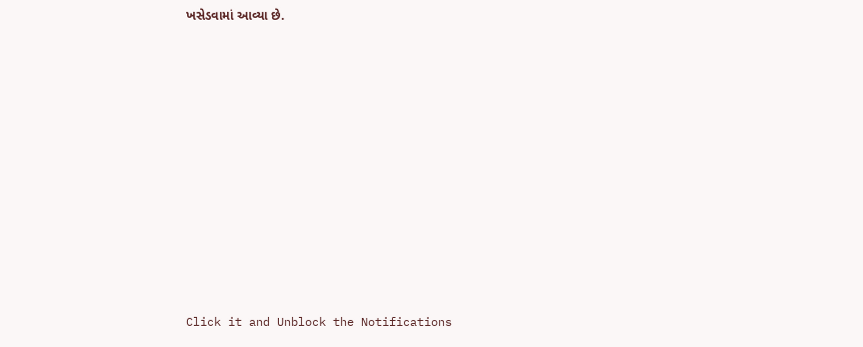ખસેડવામાં આવ્યા છે.












Click it and Unblock the Notifications